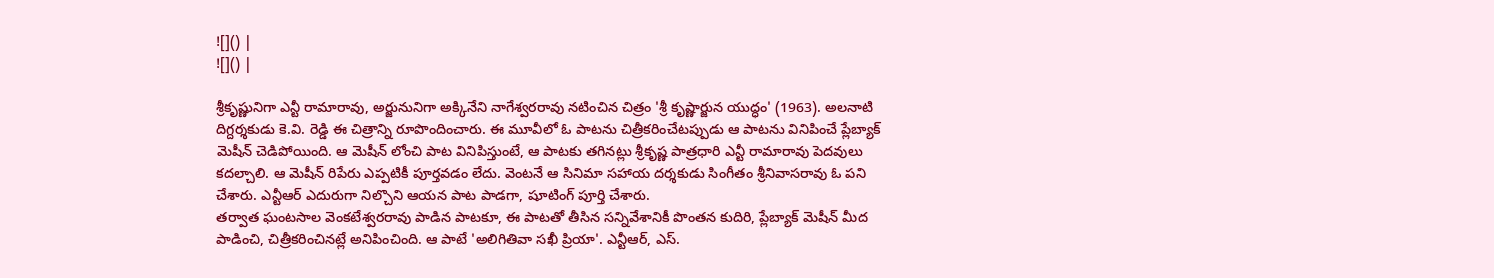![]() |
![]() |

శ్రీకృష్ణునిగా ఎన్టీ రామారావు, అర్జునునిగా అక్కినేని నాగేశ్వరరావు నటించిన చిత్రం 'శ్రీ కృష్ణార్జున యుద్ధం' (1963). అలనాటి దిగ్దర్శకుడు కె.వి. రెడ్డి ఈ చిత్రాన్ని రూపొందించారు. ఈ మూవీలో ఓ పాటను చిత్రీకరించేటప్పుడు ఆ పాటను వినిపించే ప్లేబ్యాక్ మెషీన్ చెడిపోయింది. ఆ మెషీన్ లోంచి పాట వినిపిస్తుంటే, ఆ పాటకు తగినట్లు శ్రీకృష్ణ పాత్రధారి ఎన్టీ రామారావు పెదవులు కదల్చాలి. ఆ మెషీన్ రిపేరు ఎప్పటికీ పూర్తవడం లేదు. వెంటనే ఆ సినిమా సహాయ దర్శకుడు సింగీతం శ్రీనివాసరావు ఓ పని చేశారు. ఎన్టీఆర్ ఎదురుగా నిల్చొని ఆయన పాట పాడగా, షూటింగ్ పూర్తి చేశారు.
తర్వాత ఘంటసాల వెంకటేశ్వరరావు పాడిన పాటకూ, ఈ పాటతో తీసిన సన్నివేశానికీ పొంతన కుదిరి, ప్లేబ్యాక్ మెషీన్ మీద పాడించి, చిత్రీకరించినట్లే అనిపించింది. ఆ పాటే 'అలిగితివా సఖీ ప్రియా'. ఎన్టీఆర్, ఎస్.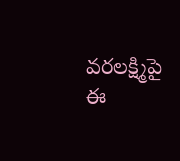వరలక్ష్మిపై ఈ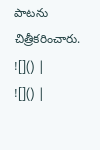పాటను చిత్రీకరించారు.
![]() |
![]() |